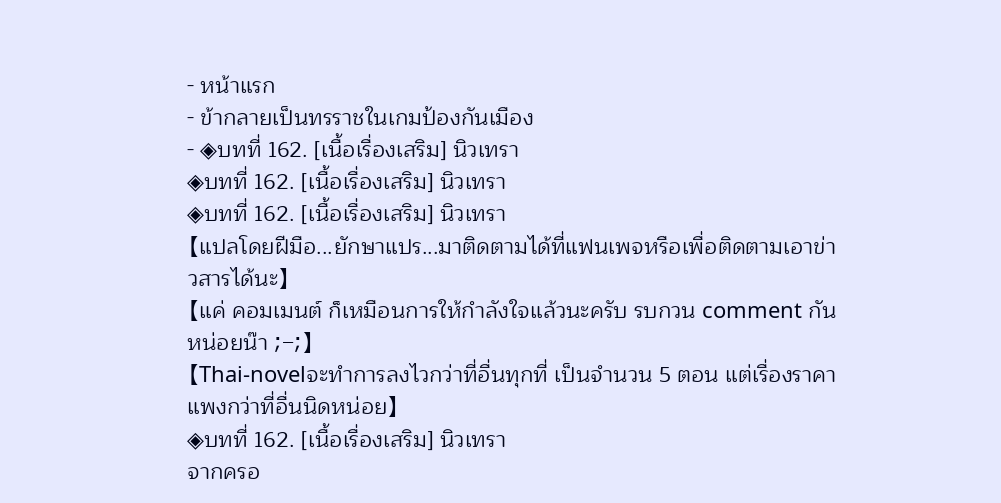- หน้าแรก
- ข้ากลายเป็นทรราชในเกมป้องกันเมือง
- ◈บทที่ 162. [เนื้อเรื่องเสริม] นิวเทรา
◈บทที่ 162. [เนื้อเรื่องเสริม] นิวเทรา
◈บทที่ 162. [เนื้อเรื่องเสริม] นิวเทรา
【แปลโดยฝีมือ...ยักษาแปร...มาติดตามได้ที่แฟนเพจหรือเพื่อติดตามเอาข่าวสารได้นะ】
【แค่ คอมเมนต์ ก็เหมือนการให้กำลังใจแล้วนะครับ รบกวน comment กันหน่อยน๊า ;-;】
【Thai-novelจะทำการลงไวกว่าที่อื่นทุกที่ เป็นจำนวน 5 ตอน แต่เรื่องราคาแพงกว่าที่อื่นนิดหน่อย】
◈บทที่ 162. [เนื้อเรื่องเสริม] นิวเทรา
จากครอ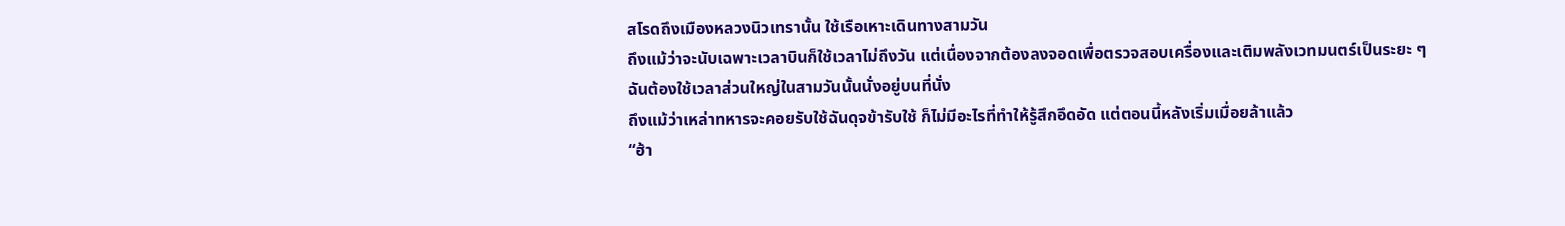สโรดถึงเมืองหลวงนิวเทรานั้น ใช้เรือเหาะเดินทางสามวัน
ถึงแม้ว่าจะนับเฉพาะเวลาบินก็ใช้เวลาไม่ถึงวัน แต่เนื่องจากต้องลงจอดเพื่อตรวจสอบเครื่องและเติมพลังเวทมนตร์เป็นระยะ ๆ
ฉันต้องใช้เวลาส่วนใหญ่ในสามวันนั้นนั่งอยู่บนที่นั่ง
ถึงแม้ว่าเหล่าทหารจะคอยรับใช้ฉันดุจข้ารับใช้ ก็ไม่มีอะไรที่ทำให้รู้สึกอึดอัด แต่ตอนนี้หลังเริ่มเมื่อยล้าแล้ว
“ฮ้า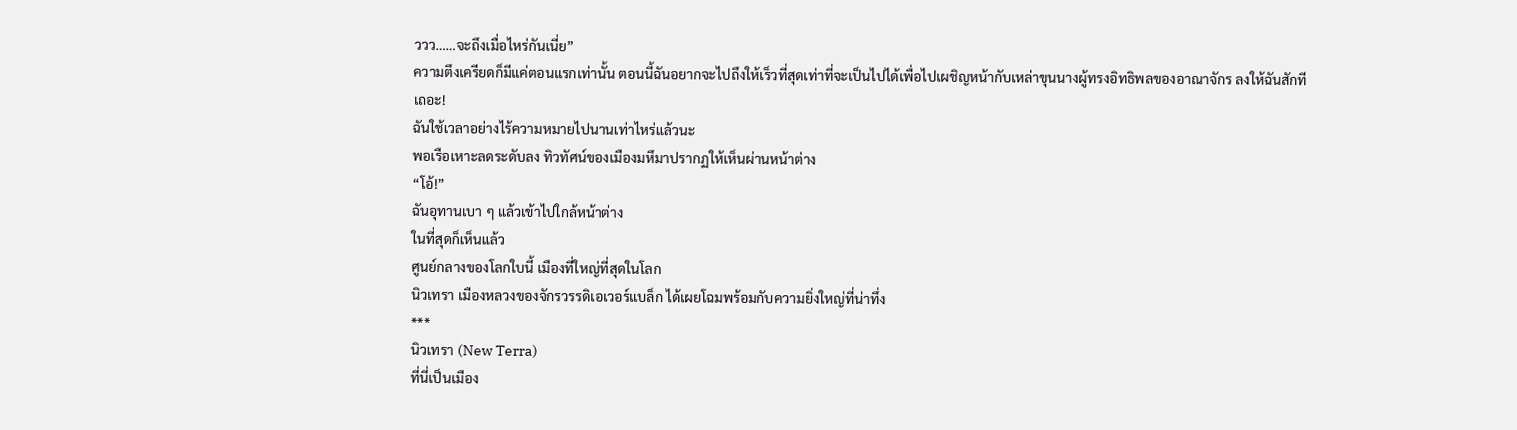ววว……จะถึงเมื่อไหร่กันเนี่ย”
ความตึงเครียดก็มีแค่ตอนแรกเท่านั้น ตอนนี้ฉันอยากจะไปถึงให้เร็วที่สุดเท่าที่จะเป็นไปได้เพื่อไปเผชิญหน้ากับเหล่าขุนนางผู้ทรงอิทธิพลของอาณาจักร ลงให้ฉันสักทีเถอะ!
ฉันใช้เวลาอย่างไร้ความหมายไปนานเท่าไหร่แล้วนะ
พอเรือเหาะลดระดับลง ทิวทัศน์ของเมืองมหึมาปรากฏให้เห็นผ่านหน้าต่าง
“โอ้!”
ฉันอุทานเบา ๆ แล้วเข้าไปใกล้หน้าต่าง
ในที่สุดก็เห็นแล้ว
ศูนย์กลางของโลกใบนี้ เมืองที่ใหญ่ที่สุดในโลก
นิวเทรา เมืองหลวงของจักรวรรดิเอเวอร์แบล็ก ได้เผยโฉมพร้อมกับความยิ่งใหญ่ที่น่าทึ่ง
***
นิวเทรา (New Terra)
ที่นี่เป็นเมือง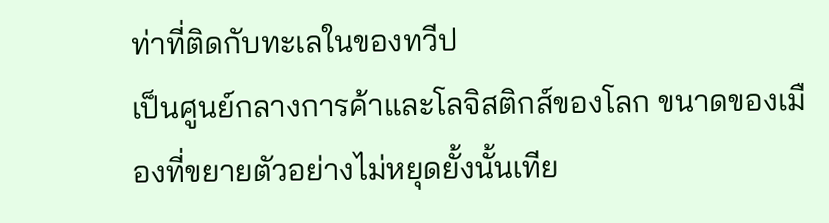ท่าที่ติดกับทะเลในของทวีป
เป็นศูนย์กลางการค้าและโลจิสติกส์ของโลก ขนาดของเมืองที่ขยายตัวอย่างไม่หยุดยั้งนั้นเทีย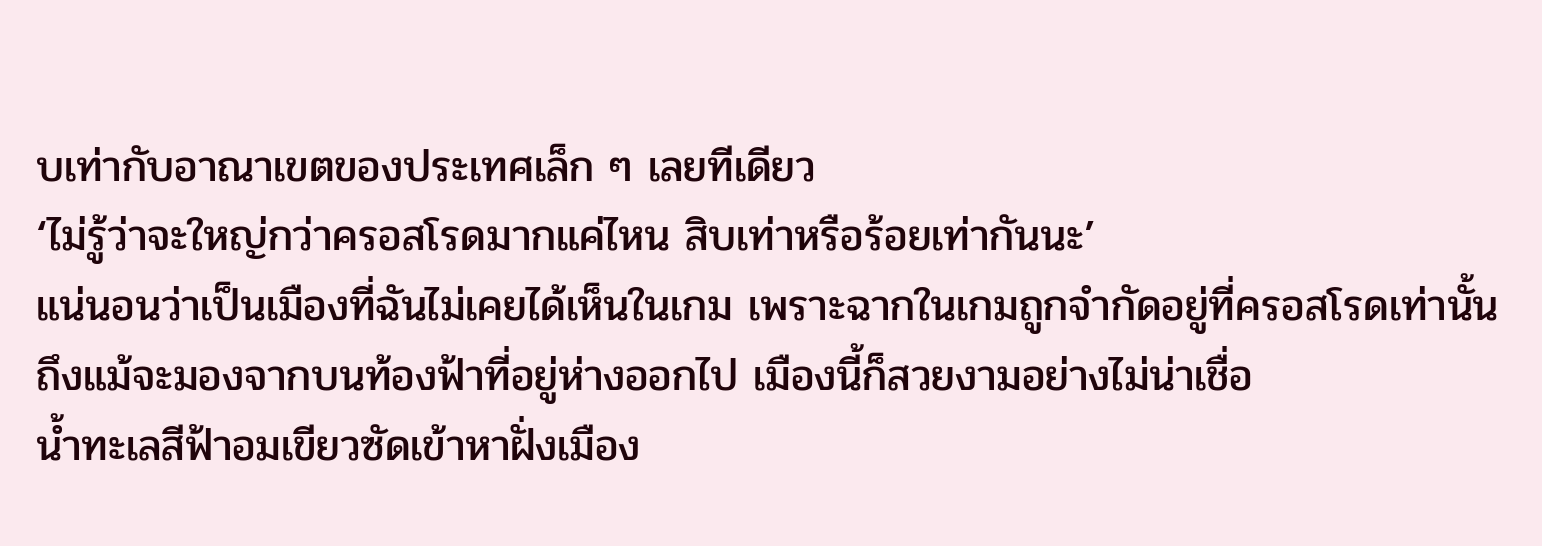บเท่ากับอาณาเขตของประเทศเล็ก ๆ เลยทีเดียว
‘ไม่รู้ว่าจะใหญ่กว่าครอสโรดมากแค่ไหน สิบเท่าหรือร้อยเท่ากันนะ’
แน่นอนว่าเป็นเมืองที่ฉันไม่เคยได้เห็นในเกม เพราะฉากในเกมถูกจำกัดอยู่ที่ครอสโรดเท่านั้น
ถึงแม้จะมองจากบนท้องฟ้าที่อยู่ห่างออกไป เมืองนี้ก็สวยงามอย่างไม่น่าเชื่อ
น้ำทะเลสีฟ้าอมเขียวซัดเข้าหาฝั่งเมือง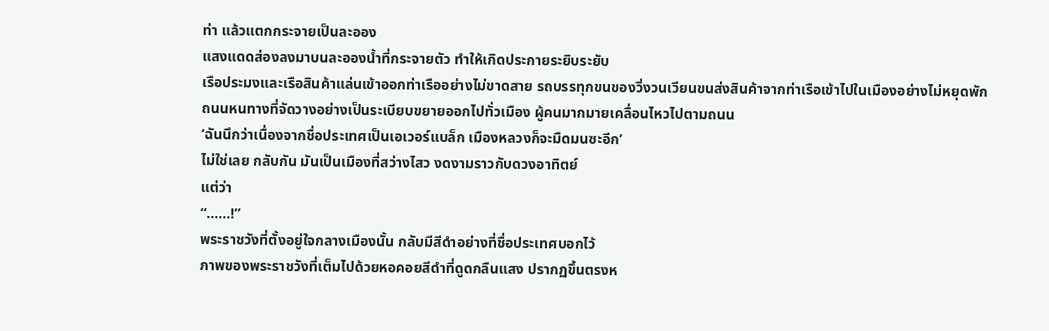ท่า แล้วแตกกระจายเป็นละออง
แสงแดดส่องลงมาบนละอองน้ำที่กระจายตัว ทำให้เกิดประกายระยิบระยับ
เรือประมงและเรือสินค้าแล่นเข้าออกท่าเรืออย่างไม่ขาดสาย รถบรรทุกขนของวิ่งวนเวียนขนส่งสินค้าจากท่าเรือเข้าไปในเมืองอย่างไม่หยุดพัก
ถนนหนทางที่จัดวางอย่างเป็นระเบียบขยายออกไปทั่วเมือง ผู้คนมากมายเคลื่อนไหวไปตามถนน
‘ฉันนึกว่าเนื่องจากชื่อประเทศเป็นเอเวอร์แบล็ก เมืองหลวงก็จะมืดมนซะอีก’
ไม่ใช่เลย กลับกัน มันเป็นเมืองที่สว่างไสว งดงามราวกับดวงอาทิตย์
แต่ว่า
“……!”
พระราชวังที่ตั้งอยู่ใจกลางเมืองนั้น กลับมีสีดำอย่างที่ชื่อประเทศบอกไว้
ภาพของพระราชวังที่เต็มไปด้วยหอคอยสีดำที่ดูดกลืนแสง ปรากฏขึ้นตรงห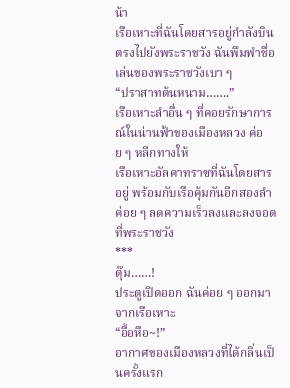น้า
เรือเหาะที่ฉันโดยสารอยู่กำลังบินตรงไปยังพระราชวัง ฉันพึมพำชื่อเล่นของพระราชวังเบา ๆ
“ปราสาทต้นหนาม…….”
เรือเหาะลำอื่น ๆ ที่คอยรักษาการณ์ในน่านฟ้าของเมืองหลวง ค่อย ๆ หลีกทางให้
เรือเหาะอัลคาทราซที่ฉันโดยสารอยู่ พร้อมกับเรือคุ้มกันอีกสองลำ ค่อย ๆ ลดความเร็วลงและลงจอดที่พระราชวัง
***
ตุ๊ม……!
ประตูเปิดออก ฉันค่อย ๆ ออกมาจากเรือเหาะ
“อื้อหือ~!”
อากาศของเมืองหลวงที่ได้กลิ่นเป็นครั้งแรก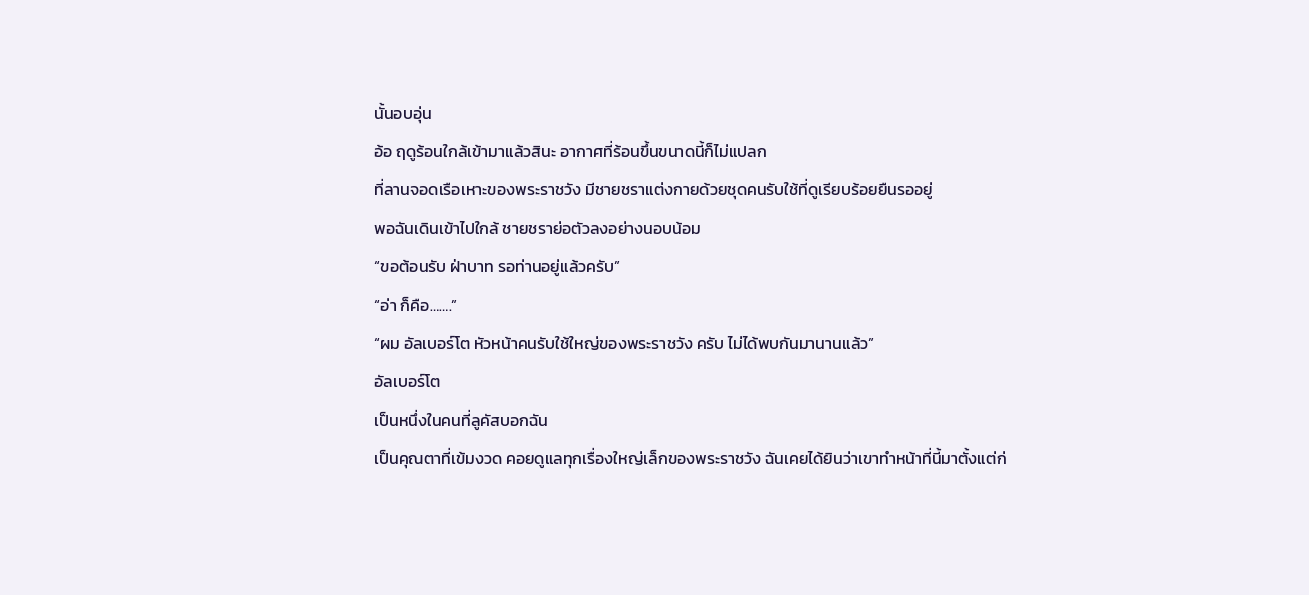นั้นอบอุ่น
อ้อ ฤดูร้อนใกล้เข้ามาแล้วสินะ อากาศที่ร้อนขึ้นขนาดนี้ก็ไม่แปลก
ที่ลานจอดเรือเหาะของพระราชวัง มีชายชราแต่งกายด้วยชุดคนรับใช้ที่ดูเรียบร้อยยืนรออยู่
พอฉันเดินเข้าไปใกล้ ชายชราย่อตัวลงอย่างนอบน้อม
“ขอต้อนรับ ฝ่าบาท รอท่านอยู่แล้วครับ”
“อ่า ก็คือ…….”
“ผม อัลเบอร์โต หัวหน้าคนรับใช้ใหญ่ของพระราชวัง ครับ ไม่ได้พบกันมานานแล้ว”
อัลเบอร์โต
เป็นหนึ่งในคนที่ลูคัสบอกฉัน
เป็นคุณตาที่เข้มงวด คอยดูแลทุกเรื่องใหญ่เล็กของพระราชวัง ฉันเคยได้ยินว่าเขาทำหน้าที่นี้มาตั้งแต่ก่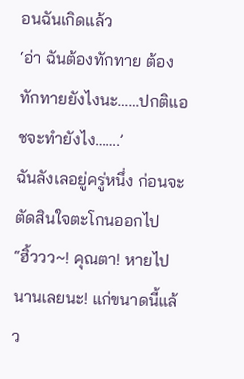อนฉันเกิดแล้ว
‘อ่า ฉันต้องทักทาย ต้องทักทายยังไงนะ……ปกติแอชจะทำยังไง…….’
ฉันลังเลอยู่ครู่หนึ่ง ก่อนจะตัดสินใจตะโกนออกไป
“ฮิ้ววว~! คุณตา! หายไปนานเลยนะ! แก่ขนาดนี้แล้ว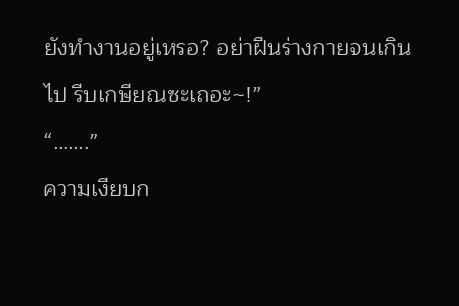ยังทำงานอยู่เหรอ? อย่าฝืนร่างกายจนเกินไป รีบเกษียณซะเถอะ~!”
“…….”
ความเงียบก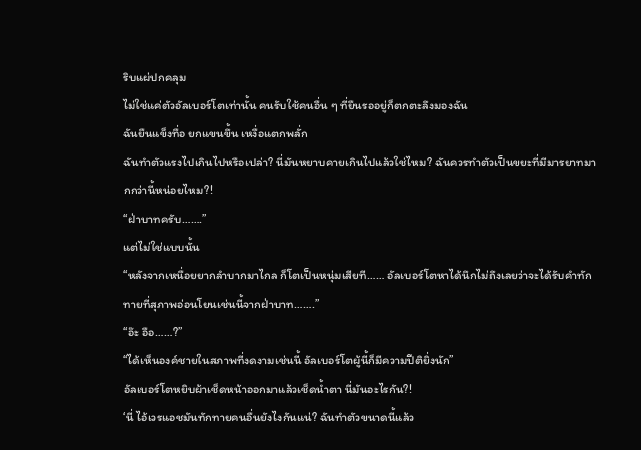ริบแผ่ปกคลุม
ไม่ใช่แค่ตัวอัลเบอร์โตเท่านั้น คนรับใช้คนอื่น ๆ ที่ยืนรออยู่ก็ตกตะลึงมองฉัน
ฉันยืนแข็งทื่อ ยกแขนขึ้น เหงื่อแตกพลั่ก
ฉันทำตัวแรงไปเกินไปหรือเปล่า? นี่มันหยาบคายเกินไปแล้วใช่ไหม? ฉันควรทำตัวเป็นขยะที่มีมารยาทมากกว่านี้หน่อยไหม?!
“ฝ่าบาทครับ…….”
แต่ไม่ใช่แบบนั้น
“หลังจากเหนื่อยยากลำบากมาไกล ก็โตเป็นหนุ่มเสียที…… อัลเบอร์โตหาได้นึกไม่ถึงเลยว่าจะได้รับคำทักทายที่สุภาพอ่อนโยนเช่นนี้จากฝ่าบาท…….”
“อ๊ะ อือ……?”
“ได้เห็นองค์ชายในสภาพที่งดงามเช่นนี้ อัลเบอร์โตผู้นี้ก็มีความปีติยิ่งนัก”
อัลเบอร์โตหยิบผ้าเช็ดหน้าออกมาแล้วเช็ดน้ำตา นี่มันอะไรกัน?!
‘นี่ ไอ้เวรแอชมันทักทายคนอื่นยังไงกันแน่? ฉันทำตัวขนาดนี้แล้ว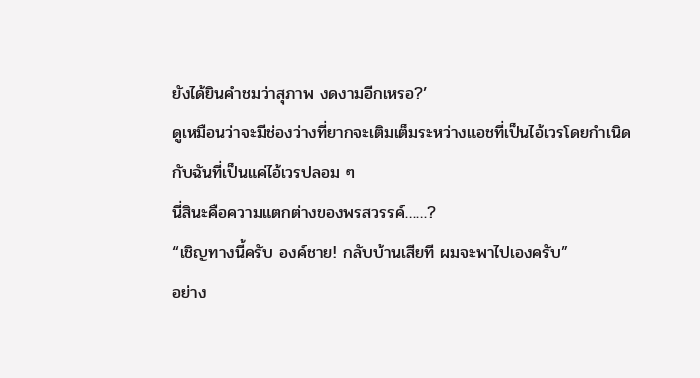ยังได้ยินคำชมว่าสุภาพ งดงามอีกเหรอ?’
ดูเหมือนว่าจะมีช่องว่างที่ยากจะเติมเต็มระหว่างแอชที่เป็นไอ้เวรโดยกำเนิด กับฉันที่เป็นแค่ไอ้เวรปลอม ๆ
นี่สินะคือความแตกต่างของพรสวรรค์……?
“เชิญทางนี้ครับ องค์ชาย! กลับบ้านเสียที ผมจะพาไปเองครับ”
อย่าง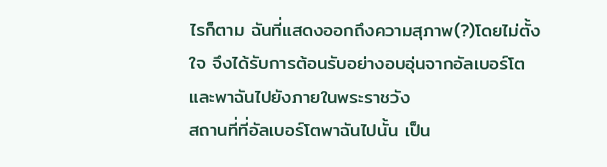ไรก็ตาม ฉันที่แสดงออกถึงความสุภาพ(?)โดยไม่ตั้งใจ จึงได้รับการต้อนรับอย่างอบอุ่นจากอัลเบอร์โต และพาฉันไปยังภายในพระราชวัง
สถานที่ที่อัลเบอร์โตพาฉันไปนั้น เป็น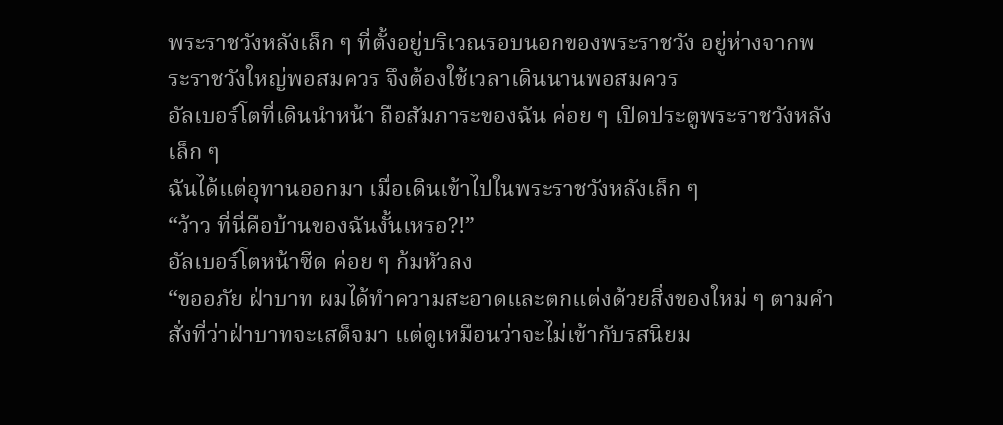พระราชวังหลังเล็ก ๆ ที่ตั้งอยู่บริเวณรอบนอกของพระราชวัง อยู่ห่างจากพระราชวังใหญ่พอสมควร จึงต้องใช้เวลาเดินนานพอสมควร
อัลเบอร์โตที่เดินนำหน้า ถือสัมภาระของฉัน ค่อย ๆ เปิดประตูพระราชวังหลังเล็ก ๆ
ฉันได้แต่อุทานออกมา เมื่อเดินเข้าไปในพระราชวังหลังเล็ก ๆ
“ว้าว ที่นี่คือบ้านของฉันงั้นเหรอ?!”
อัลเบอร์โตหน้าซีด ค่อย ๆ ก้มหัวลง
“ขออภัย ฝ่าบาท ผมได้ทำความสะอาดและตกแต่งด้วยสิ่งของใหม่ ๆ ตามคำสั่งที่ว่าฝ่าบาทจะเสด็จมา แต่ดูเหมือนว่าจะไม่เข้ากับรสนิยม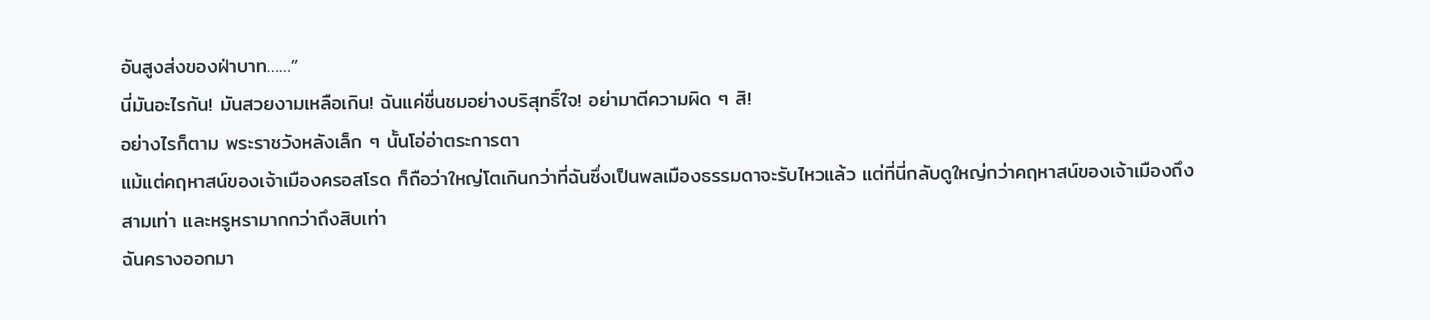อันสูงส่งของฝ่าบาท……”
นี่มันอะไรกัน! มันสวยงามเหลือเกิน! ฉันแค่ชื่นชมอย่างบริสุทธิ์ใจ! อย่ามาตีความผิด ๆ สิ!
อย่างไรก็ตาม พระราชวังหลังเล็ก ๆ นั้นโอ่อ่าตระการตา
แม้แต่คฤหาสน์ของเจ้าเมืองครอสโรด ก็ถือว่าใหญ่โตเกินกว่าที่ฉันซึ่งเป็นพลเมืองธรรมดาจะรับไหวแล้ว แต่ที่นี่กลับดูใหญ่กว่าคฤหาสน์ของเจ้าเมืองถึงสามเท่า และหรูหรามากกว่าถึงสิบเท่า
ฉันครางออกมา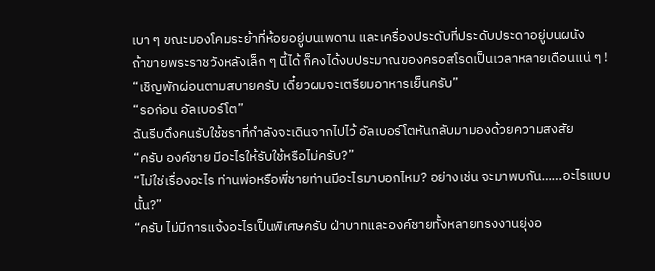เบา ๆ ขณะมองโคมระย้าที่ห้อยอยู่บนเพดาน และเครื่องประดับที่ประดับประดาอยู่บนผนัง
ถ้าขายพระราชวังหลังเล็ก ๆ นี้ได้ ก็คงได้งบประมาณของครอสโรดเป็นเวลาหลายเดือนแน่ ๆ !
“เชิญพักผ่อนตามสบายครับ เดี๋ยวผมจะเตรียมอาหารเย็นครับ”
“รอก่อน อัลเบอร์โต”
ฉันรีบดึงคนรับใช้ชราที่กำลังจะเดินจากไปไว้ อัลเบอร์โตหันกลับมามองด้วยความสงสัย
“ครับ องค์ชาย มีอะไรให้รับใช้หรือไม่ครับ?”
“ไม่ใช่เรื่องอะไร ท่านพ่อหรือพี่ชายท่านมีอะไรมาบอกไหม? อย่างเช่น จะมาพบกัน……อะไรแบบนั้น?”
“ครับ ไม่มีการแจ้งอะไรเป็นพิเศษครับ ฝ่าบาทและองค์ชายทั้งหลายทรงงานยุ่งอ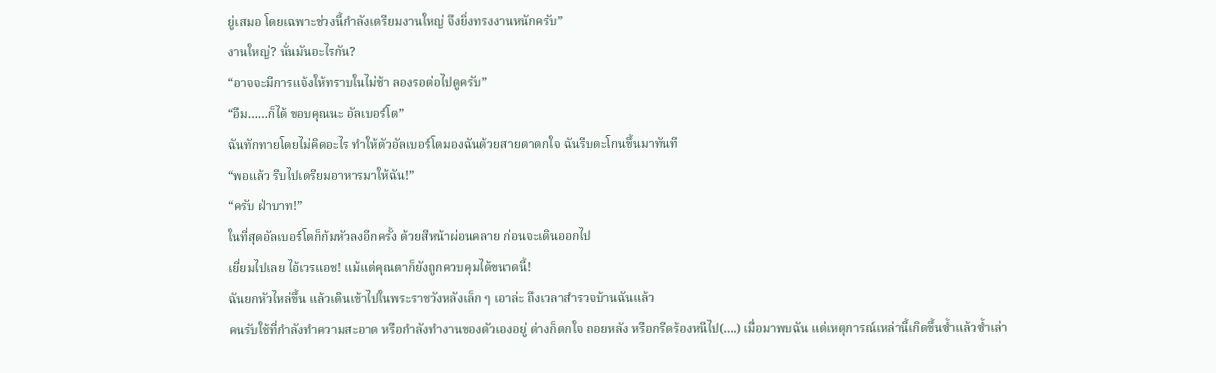ยู่เสมอ โดยเฉพาะช่วงนี้กำลังเตรียมงานใหญ่ จึงยิ่งทรงงานหนักครับ”
งานใหญ่? นั่นมันอะไรกัน?
“อาจจะมีการแจ้งให้ทราบในไม่ช้า ลองรอต่อไปดูครับ”
“อืม……ก็ได้ ขอบคุณนะ อัลเบอร์โต”
ฉันทักทายโดยไม่คิดอะไร ทำให้ตัวอัลเบอร์โตมองฉันด้วยสายตาตกใจ ฉันรีบตะโกนขึ้นมาทันที
“พอแล้ว รีบไปเตรียมอาหารมาให้ฉัน!”
“ครับ ฝ่าบาท!”
ในที่สุดอัลเบอร์โตก็ก้มหัวลงอีกครั้ง ด้วยสีหน้าผ่อนคลาย ก่อนจะเดินออกไป
เยี่ยมไปเลย ไอ้เวรแอช! แม้แต่คุณตาก็ยังถูกควบคุมได้ขนาดนี้!
ฉันยกหัวไหล่ขึ้น แล้วเดินเข้าไปในพระราชวังหลังเล็ก ๆ เอาล่ะ ถึงเวลาสำรวจบ้านฉันแล้ว
คนรับใช้ที่กำลังทำความสะอาด หรือกำลังทำงานของตัวเองอยู่ ต่างก็ตกใจ ถอยหลัง หรือกรีดร้องหนีไป(….) เมื่อมาพบฉัน แต่เหตุการณ์เหล่านี้เกิดขึ้นซ้ำแล้วซ้ำเล่า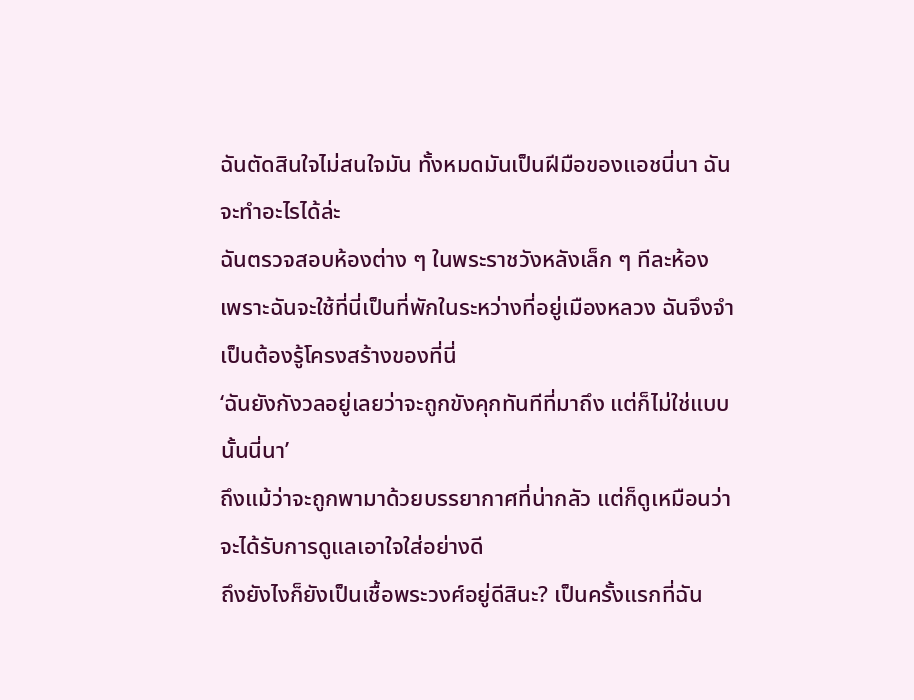ฉันตัดสินใจไม่สนใจมัน ทั้งหมดมันเป็นฝีมือของแอชนี่นา ฉันจะทำอะไรได้ล่ะ
ฉันตรวจสอบห้องต่าง ๆ ในพระราชวังหลังเล็ก ๆ ทีละห้อง
เพราะฉันจะใช้ที่นี่เป็นที่พักในระหว่างที่อยู่เมืองหลวง ฉันจึงจำเป็นต้องรู้โครงสร้างของที่นี่
‘ฉันยังกังวลอยู่เลยว่าจะถูกขังคุกทันทีที่มาถึง แต่ก็ไม่ใช่แบบนั้นนี่นา’
ถึงแม้ว่าจะถูกพามาด้วยบรรยากาศที่น่ากลัว แต่ก็ดูเหมือนว่าจะได้รับการดูแลเอาใจใส่อย่างดี
ถึงยังไงก็ยังเป็นเชื้อพระวงศ์อยู่ดีสินะ? เป็นครั้งแรกที่ฉัน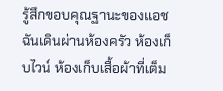รู้สึกขอบคุณฐานะของแอช
ฉันเดินผ่านห้องครัว ห้องเก็บไวน์ ห้องเก็บเสื้อผ้าที่เต็ม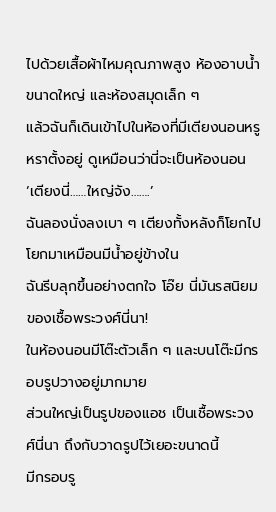ไปด้วยเสื้อผ้าไหมคุณภาพสูง ห้องอาบน้ำขนาดใหญ่ และห้องสมุดเล็ก ๆ
แล้วฉันก็เดินเข้าไปในห้องที่มีเตียงนอนหรูหราตั้งอยู่ ดูเหมือนว่านี่จะเป็นห้องนอน
‘เตียงนี่……ใหญ่จัง…….’
ฉันลองนั่งลงเบา ๆ เตียงทั้งหลังก็โยกไปโยกมาเหมือนมีน้ำอยู่ข้างใน
ฉันรีบลุกขึ้นอย่างตกใจ โอ๊ย นี่มันรสนิยมของเชื้อพระวงศ์นี่นา!
ในห้องนอนมีโต๊ะตัวเล็ก ๆ และบนโต๊ะมีกรอบรูปวางอยู่มากมาย
ส่วนใหญ่เป็นรูปของแอช เป็นเชื้อพระวงศ์นี่นา ถึงกับวาดรูปไว้เยอะขนาดนี้
มีกรอบรู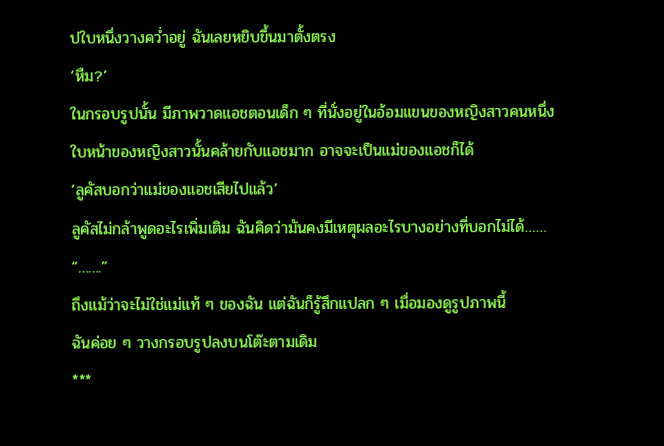ปใบหนึ่งวางคว่ำอยู่ ฉันเลยหยิบขึ้นมาตั้งตรง
‘หืม?’
ในกรอบรูปนั้น มีภาพวาดแอชตอนเด็ก ๆ ที่นั่งอยู่ในอ้อมแขนของหญิงสาวคนหนึ่ง
ใบหน้าของหญิงสาวนั้นคล้ายกับแอชมาก อาจจะเป็นแม่ของแอชก็ได้
‘ลูคัสบอกว่าแม่ของแอชเสียไปแล้ว’
ลูคัสไม่กล้าพูดอะไรเพิ่มเติม ฉันคิดว่ามันคงมีเหตุผลอะไรบางอย่างที่บอกไม่ได้……
“…….”
ถึงแม้ว่าจะไม่ใช่แม่แท้ ๆ ของฉัน แต่ฉันก็รู้สึกแปลก ๆ เมื่อมองดูรูปภาพนี้
ฉันค่อย ๆ วางกรอบรูปลงบนโต๊ะตามเดิม
***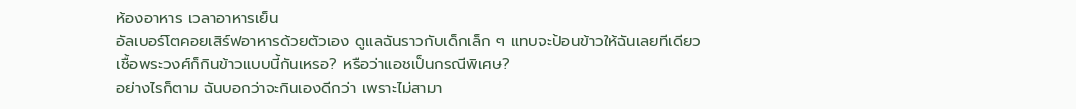ห้องอาหาร เวลาอาหารเย็น
อัลเบอร์โตคอยเสิร์ฟอาหารด้วยตัวเอง ดูแลฉันราวกับเด็กเล็ก ๆ แทบจะป้อนข้าวให้ฉันเลยทีเดียว
เชื้อพระวงศ์ก็กินข้าวแบบนี้กันเหรอ? หรือว่าแอชเป็นกรณีพิเศษ?
อย่างไรก็ตาม ฉันบอกว่าจะกินเองดีกว่า เพราะไม่สามา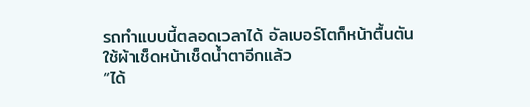รถทำแบบนี้ตลอดเวลาได้ อัลเบอร์โตก็หน้าตื้นตัน ใช้ผ้าเช็ดหน้าเช็ดน้ำตาอีกแล้ว
“ได้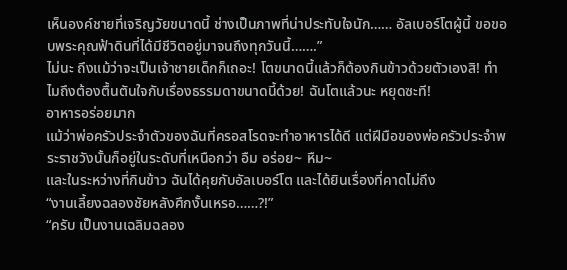เห็นองค์ชายที่เจริญวัยขนาดนี้ ช่างเป็นภาพที่น่าประทับใจนัก…… อัลเบอร์โตผู้นี้ ขอขอบพระคุณฟ้าดินที่ได้มีชีวิตอยู่มาจนถึงทุกวันนี้…….”
ไม่นะ ถึงแม้ว่าจะเป็นเจ้าชายเด็กก็เถอะ! โตขนาดนี้แล้วก็ต้องกินข้าวด้วยตัวเองสิ! ทำไมถึงต้องตื้นตันใจกับเรื่องธรรมดาขนาดนี้ด้วย! ฉันโตแล้วนะ หยุดซะที!
อาหารอร่อยมาก
แม้ว่าพ่อครัวประจำตัวของฉันที่ครอสโรดจะทำอาหารได้ดี แต่ฝีมือของพ่อครัวประจำพระราชวังนั้นก็อยู่ในระดับที่เหนือกว่า อืม อร่อย~ หืม~
และในระหว่างที่กินข้าว ฉันได้คุยกับอัลเบอร์โต และได้ยินเรื่องที่คาดไม่ถึง
“งานเลี้ยงฉลองชัยหลังศึกงั้นเหรอ……?!”
“ครับ เป็นงานเฉลิมฉลอง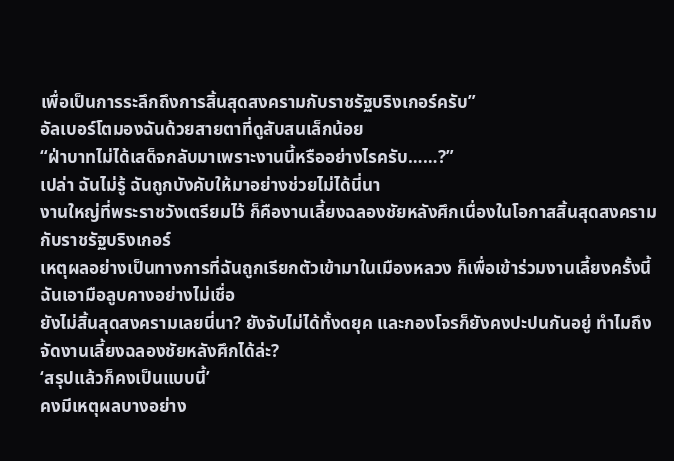เพื่อเป็นการระลึกถึงการสิ้นสุดสงครามกับราชรัฐบริงเกอร์ครับ”
อัลเบอร์โตมองฉันด้วยสายตาที่ดูสับสนเล็กน้อย
“ฝ่าบาทไม่ได้เสด็จกลับมาเพราะงานนี้หรืออย่างไรครับ……?”
เปล่า ฉันไม่รู้ ฉันถูกบังคับให้มาอย่างช่วยไม่ได้นี่นา
งานใหญ่ที่พระราชวังเตรียมไว้ ก็คืองานเลี้ยงฉลองชัยหลังศึกเนื่องในโอกาสสิ้นสุดสงครามกับราชรัฐบริงเกอร์
เหตุผลอย่างเป็นทางการที่ฉันถูกเรียกตัวเข้ามาในเมืองหลวง ก็เพื่อเข้าร่วมงานเลี้ยงครั้งนี้
ฉันเอามือลูบคางอย่างไม่เชื่อ
ยังไม่สิ้นสุดสงครามเลยนี่นา? ยังจับไม่ได้ทั้งดยุค และกองโจรก็ยังคงปะปนกันอยู่ ทำไมถึงจัดงานเลี้ยงฉลองชัยหลังศึกได้ล่ะ?
‘สรุปแล้วก็คงเป็นแบบนี้’
คงมีเหตุผลบางอย่าง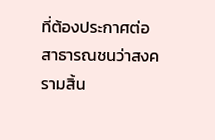ที่ต้องประกาศต่อสาธารณชนว่าสงครามสิ้น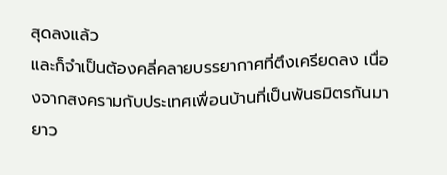สุดลงแล้ว
และก็จำเป็นต้องคลี่คลายบรรยากาศที่ตึงเครียดลง เนื่องจากสงครามกับประเทศเพื่อนบ้านที่เป็นพันธมิตรกันมายาว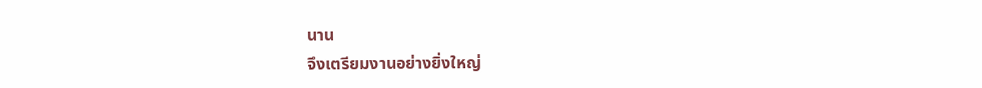นาน
จึงเตรียมงานอย่างยิ่งใหญ่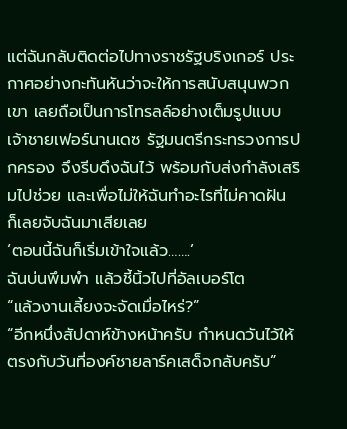แต่ฉันกลับติดต่อไปทางราชรัฐบริงเกอร์ ประกาศอย่างกะทันหันว่าจะให้การสนับสนุนพวกเขา เลยถือเป็นการโทรลล์อย่างเต็มรูปแบบ
เจ้าชายเฟอร์นานเดซ รัฐมนตรีกระทรวงการปกครอง จึงรีบดึงฉันไว้ พร้อมกับส่งกำลังเสริมไปช่วย และเพื่อไม่ให้ฉันทำอะไรที่ไม่คาดฝัน ก็เลยจับฉันมาเสียเลย
‘ตอนนี้ฉันก็เริ่มเข้าใจแล้ว…….’
ฉันบ่นพึมพำ แล้วชี้นิ้วไปที่อัลเบอร์โต
“แล้วงานเลี้ยงจะจัดเมื่อไหร่?”
“อีกหนึ่งสัปดาห์ข้างหน้าครับ กำหนดวันไว้ให้ตรงกับวันที่องค์ชายลาร์คเสด็จกลับครับ”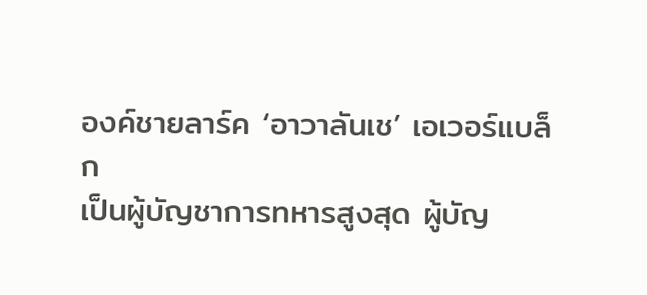องค์ชายลาร์ค ‘อาวาลันเช’ เอเวอร์แบล็ก
เป็นผู้บัญชาการทหารสูงสุด ผู้บัญ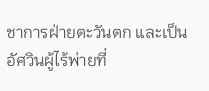ชาการฝ่ายตะวันตก และเป็นอัศวินผู้ไร้พ่ายที่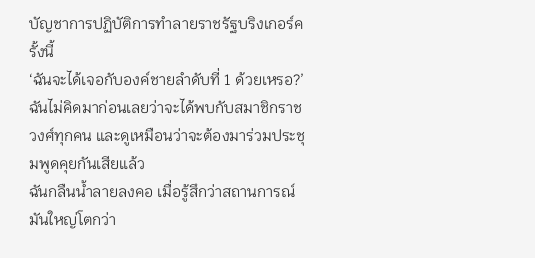บัญชาการปฏิบัติการทำลายราชรัฐบริงเกอร์ครั้งนี้
‘ฉันจะได้เจอกับองค์ชายลำดับที่ 1 ด้วยเหรอ?’
ฉันไม่คิดมาก่อนเลยว่าจะได้พบกับสมาชิกราชวงศ์ทุกคน และดูเหมือนว่าจะต้องมาร่วมประชุมพูดคุยกันเสียแล้ว
ฉันกลืนน้ำลายลงคอ เมื่อรู้สึกว่าสถานการณ์มันใหญ่โตกว่า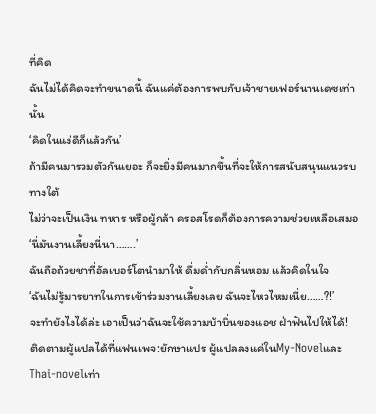ที่คิด
ฉันไม่ได้คิดจะทำขนาดนี้ ฉันแค่ต้องการพบกับเจ้าชายเฟอร์นานเดซเท่านั้น
‘คิดในแง่ดีก็แล้วกัน’
ถ้ามีคนมารวมตัวกันเยอะ ก็จะยิ่งมีคนมากขึ้นที่จะให้การสนับสนุนแนวรบทางใต้
ไม่ว่าจะเป็นเงิน ทหาร หรือผู้กล้า ครอสโรดก็ต้องการความช่วยเหลือเสมอ
‘นี่มันงานเลี้ยงนี่นา…….’
ฉันถือถ้วยชาที่อัลเบอร์โตนำมาให้ ดื่มด่ำกับกลิ่นหอม แล้วคิดในใจ
‘ฉันไม่รู้มารยาทในการเข้าร่วมงานเลี้ยงเลย ฉันจะไหวไหมเนี่ย……?!’
จะทำยังไงได้ล่ะ เอาเป็นว่าฉันจะใช้ความบ้าบิ่นของแอช ฝ่าฟันไปให้ได้!
ติดตามผู้แปลได้ที่แฟนเพจ:ยักษาแปร ผู้แปลลงแค่ในMy-NovelและThai-novelเท่า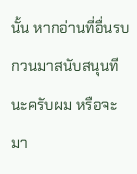นั้น หากอ่านที่อื่นรบกวนมาสนับสนุนทีนะครับผม หรือจะมา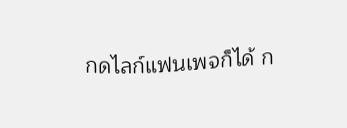กดไลก์แฟนเพจก็ได้ ก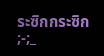ระซิกกระซิก ;-;_